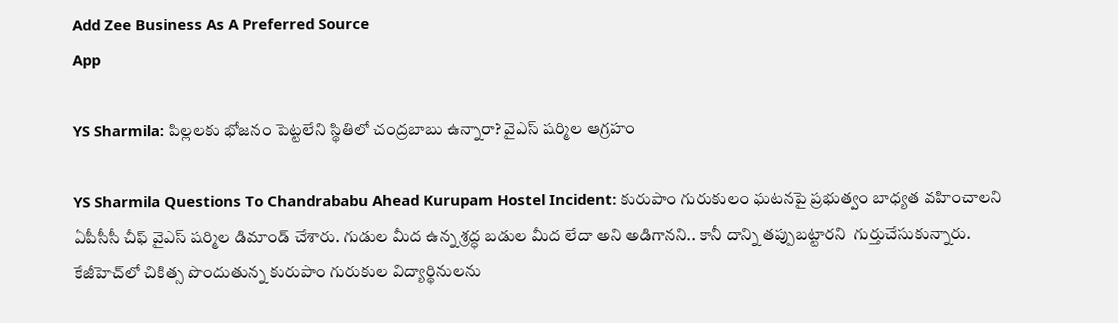Add Zee Business As A Preferred Source
App

YS Sharmila: పిల్లలకు భోజనం పెట్టలేని స్థితిలో చంద్రబాబు ఉన్నారా? వైఎస్‌ షర్మిల ఆగ్రహం

YS Sharmila Questions To Chandrababu Ahead Kurupam Hostel Incident: కురుపాం గురుకులం ఘటనపై ప్రభుత్వం బాధ్యత వహించాలని ఏపీసీసీ చీఫ్‌ వైఎస్‌ షర్మిల డిమాండ్‌ చేశారు. గుడుల మీద ఉన్న శ్రద్ధ బడుల మీద లేదా అని అడిగానని.. కానీ దాన్ని తప్పుబట్టారని  గుర్తుచేసుకున్నారు. కేజీహెచ్‌లో చికిత్స పొందుతున్న కురుపాం గురుకుల విద్యార్థినులను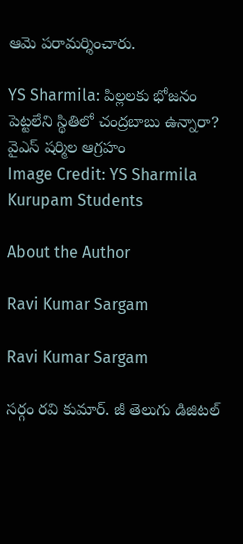ఆమె పరామర్శించారు.

YS Sharmila: పిల్లలకు భోజనం పెట్టలేని స్థితిలో చంద్రబాబు ఉన్నారా? వైఎస్‌ షర్మిల ఆగ్రహం
Image Credit: YS Sharmila Kurupam Students

About the Author

Ravi Kumar Sargam

Ravi Kumar Sargam

సర్గం రవి కుమార్‌. జీ తెలుగు డిజిటల్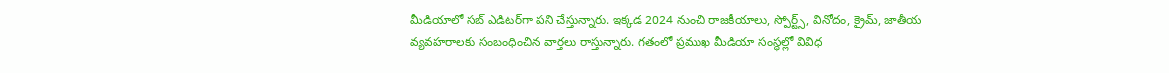మీడియాలో సబ్ ఎడిటర్‌గా పని చేస్తున్నారు. ఇక్కడ 2024 నుంచి రాజకీయాలు, స్పోర్ట్స్, వినోదం, క్రైమ్, జాతీయ వ్యవహరాలకు సంబంధించిన వార్తలు రాస్తున్నారు. గతంలో ప్రముఖ మీడియా సంస్థల్లో వివిధ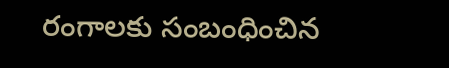రంగాలకు సంబంధించిన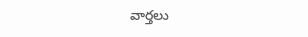వార్తలు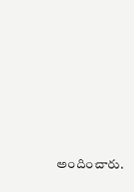అందించారు.